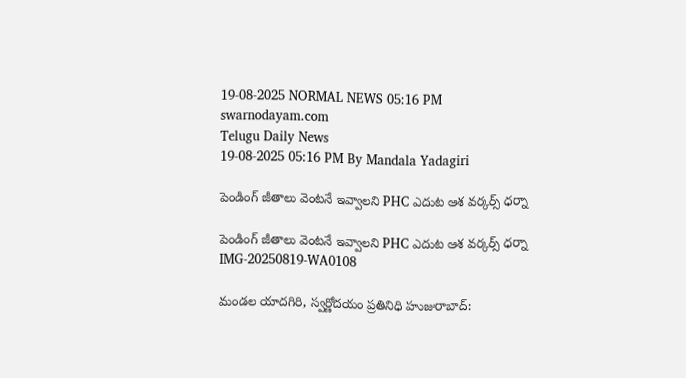19-08-2025 NORMAL NEWS 05:16 PM
swarnodayam.com
Telugu Daily News
19-08-2025 05:16 PM By Mandala Yadagiri

పెండింగ్ జీతాలు వెంటనే ఇవ్వాలని PHC ఎదుట ఆశ వర్కర్స్ ధర్నా

పెండింగ్ జీతాలు వెంటనే ఇవ్వాలని PHC ఎదుట ఆశ వర్కర్స్ ధర్నా
IMG-20250819-WA0108

మండల యాదగిరి, స్వర్ణోదయం ప్రతినిధి హుజురాబాద్: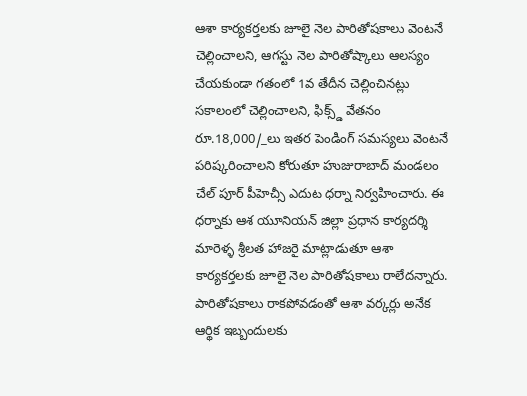ఆశా కార్యకర్తలకు జూలై నెల పారితోషకాలు వెంటనే చెల్లించాలని, ఆగస్టు నెల పారితోష్కాలు ఆలస్యం చేయకుండా గతంలో 1వ తేదీన చెల్లించినట్లు సకాలంలో చెల్లించాలని, ఫిక్స్డ్ వేతనం రూ.18,000/_లు ఇతర పెండింగ్ సమస్యలు వెంటనే పరిష్కరించాలని కోరుతూ హుజురాబాద్ మండలం చేల్ పూర్ పీహెచ్సీ ఎదుట ధర్నా నిర్వహించారు. ఈ ధర్నాకు ఆశ యూనియన్ జిల్లా ప్రధాన కార్యదర్శి మారెళ్ళ శ్రీలత హాజరై మాట్లాడుతూ ఆశా కార్యకర్తలకు జూలై నెల పారితోషకాలు రాలేదన్నారు. పారితోషకాలు రాకపోవడంతో ఆశా వర్కర్లు అనేక ఆర్థిక ఇబ్బందులకు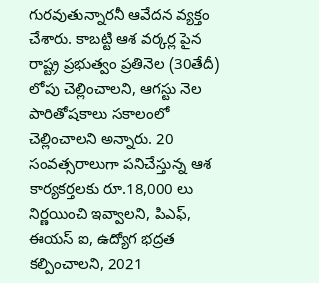గురవుతున్నారనీ ఆవేదన వ్యక్తం చేశారు. కాబట్టి ఆశ వర్కర్ల పైన రాష్ట్ర ప్రభుత్వం ప్రతినెల (30తేదీ) లోపు చెల్లించాలని, ఆగస్టు నెల పారితోషకాలు సకాలంలో చెల్లించాలని అన్నారు. 20 సంవత్సరాలుగా పనిచేస్తున్న ఆశ కార్యకర్తలకు రూ.18,000 లు నిర్ణయించి ఇవ్వాలని, పిఎఫ్, ఈయస్ ఐ, ఉద్యోగ భద్రత కల్పించాలని, 2021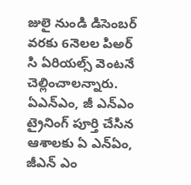జులై నుండి డిసెంబర్ వరకు 6నెలల పిఅర్ సి ఏరియల్స్ వెంటనే చెల్లించాలన్నారు. ఏఎన్ఎం, జీ ఎన్ఎం ట్రైనింగ్ పూర్తి చేసిన ఆశాలకు ఏ ఎన్ఏం, జీఎన్ ఎం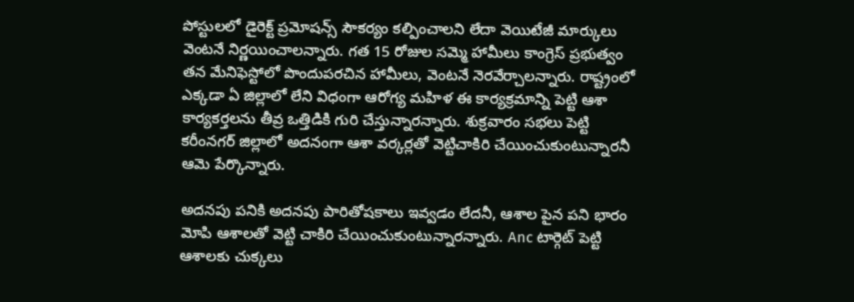పోస్టులలో డైరెక్ట్ ప్రమోషన్స్ సౌకర్యం కల్పించాలని లేదా వెయిటేజీ మార్కులు వెంటనే నిర్ణయించాలన్నారు. గత 15 రోజుల సమ్మె హామీలు కాంగ్రెస్ ప్రభుత్వం తన మేనిఫెస్టోలో పొందుపరచిన హామీలు, వెంటనే నెరవేర్చాలన్నారు. రాష్ట్రంలో ఎక్కడా ఏ జిల్లాలో లేని విధంగా ఆరోగ్య మహిళ ఈ కార్యక్రమాన్ని పెట్టి ఆశా కార్యకర్తలను తీవ్ర ఒత్తిడికి గురి చేస్తున్నారన్నారు. శుక్రవారం సభలు పెట్టి కరీంనగర్ జిల్లాలో అదనంగా ఆశా వర్కర్లతో వెట్టిచాకిరి చేయించుకుంటున్నారనీ ఆమె పేర్కొన్నారు.

అదనపు పనికి అదనపు పారితోషకాలు ఇవ్వడం లేదనీ, ఆశాల పైన పని భారం మోపి ఆశాలతో వెట్టి చాకిరి చేయించుకుంటున్నారన్నారు. Anc టార్గెట్ పెట్టి ఆశాలకు చుక్కలు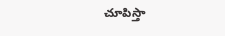చూపిస్తా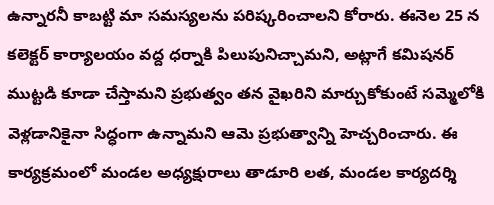ఉన్నారనీ కాబట్టి మా సమస్యలను పరిష్కరించాలని కోరారు. ఈనెల 25 న కలెక్టర్ కార్యాలయం వద్ద ధర్నాకి పిలుపునిచ్చామని, అట్లాగే కమిషనర్ ముట్టడి కూడా చేస్తామని ప్రభుత్వం తన వైఖరిని మార్చుకోకుంటే సమ్మెలోకి వెళ్లడానికైనా సిద్ధంగా ఉన్నామని ఆమె ప్రభుత్వాన్ని హెచ్చరించారు. ఈ కార్యక్రమంలో మండల అధ్యక్షురాలు తాడూరి లత, మండల కార్యదర్శి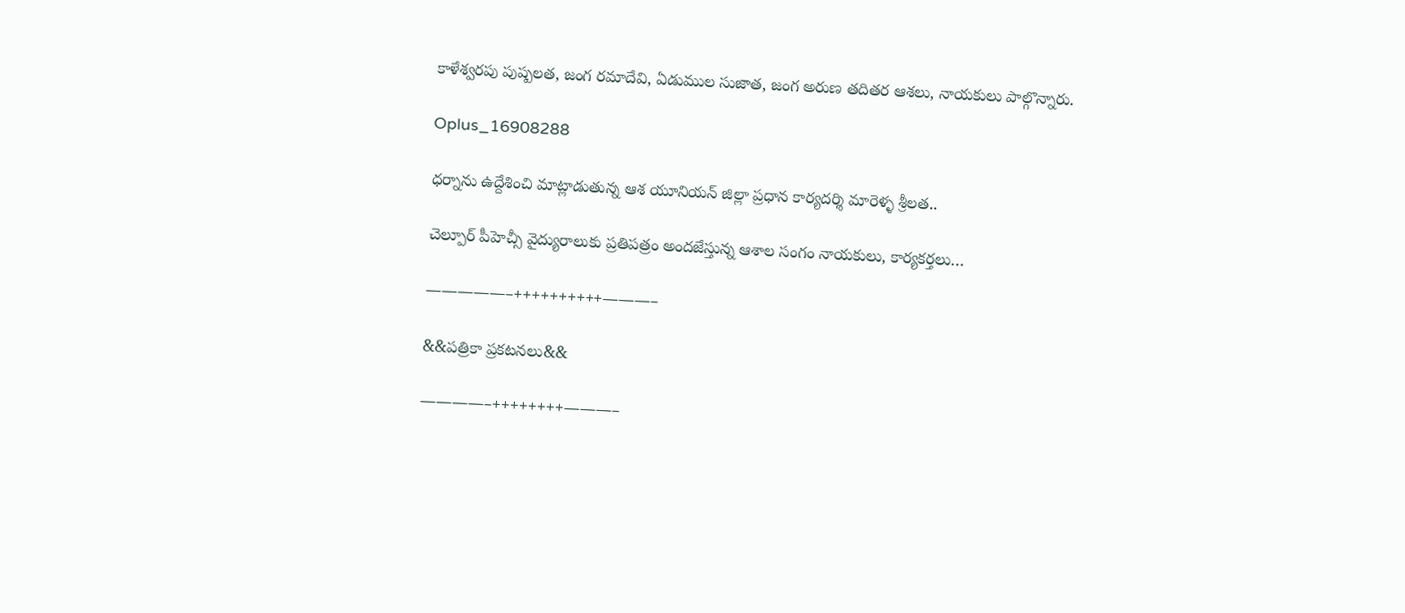కాళేశ్వరపు పుష్పలత, జంగ రమాదేవి, ఏడుముల సుజాత, జంగ అరుణ తదితర ఆశలు, నాయకులు పాల్గొన్నారు.

Oplus_16908288

ధర్నాను ఉద్దేశించి మాట్లాడుతున్న ఆశ యూనియన్ జిల్లా ప్రధాన కార్యదర్శి మారెళ్ళ శ్రీలత..

చెల్పూర్ పీహెచ్సీ వైద్యురాలుకు ప్రతిపత్రం అందజేస్తున్న ఆశాల సంగం నాయకులు, కార్యకర్తలు…

—————–++++++++++———–

&&పత్రికా ప్రకటనలు&&

————–++++++++———–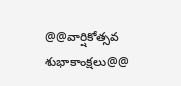@@వార్షికోత్సవ శుభాకాంక్షలు@@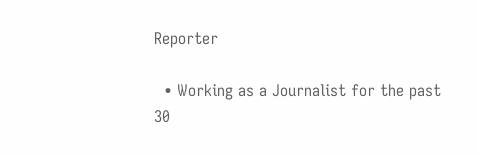Reporter

  • Working as a Journalist for the past 30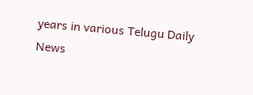years in various Telugu Daily News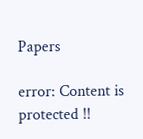Papers

error: Content is protected !!